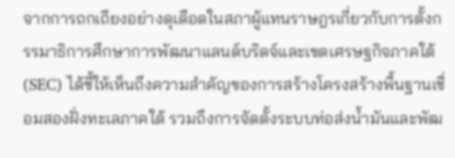จากการถกเถียงอย่างดุเดือดในสภาผู้แทนราษฎรเกี่ยวกับการตั้งกรรมาธิการศึกษาการพัฒนาแลนด์บริดจ์และเขตเศรษฐกิจภาคใต้ (SEC) ได้ชี้ให้เห็นถึงความสำคัญของการสร้างโครงสร้างพื้นฐานเชื่อมสองฝั่งทะเลภาคใต้ รวมถึงการจัดตั้งระบบท่อส่งน้ำมันและพัฒ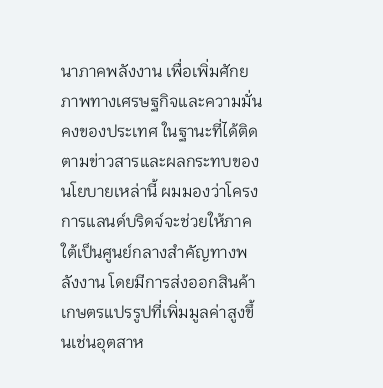นาภาคพลังงาน เพื่อเพิ่มศักยภาพทางเศรษฐกิจและความมั่นคงของประเทศ ในฐานะที่ได้ติดตามข่าวสารและผลกระทบของนโยบายเหล่านี้ ผมมองว่าโครงการแลนด์บริดจ์จะช่วยให้ภาคใต้เป็นศูนย์กลางสำคัญทางพลังงาน โดยมีการส่งออกสินค้าเกษตรแปรรูปที่เพิ่มมูลค่าสูงขึ้นเช่นอุตสาห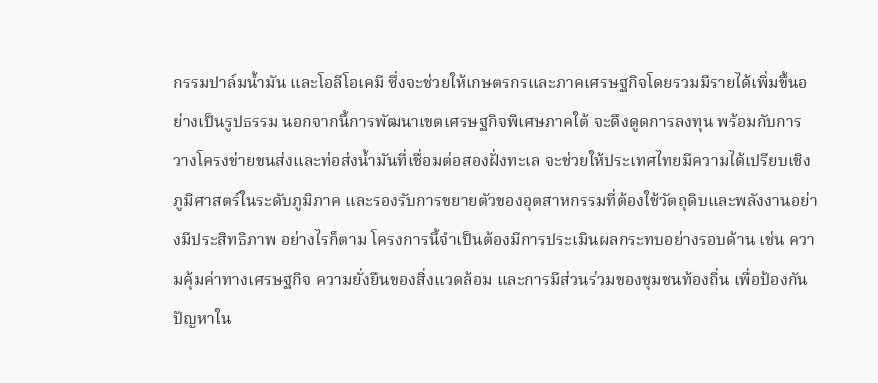กรรมปาล์มน้ำมัน และโอลีโอเคมี ซึ่งจะช่วยให้เกษตรกรและภาคเศรษฐกิจโดยรวมมีรายได้เพิ่มขึ้นอย่างเป็นรูปธรรม นอกจากนี้การพัฒนาเขตเศรษฐกิจพิเศษภาคใต้ จะดึงดูดการลงทุน พร้อมกับการวางโครงข่ายขนส่งและท่อส่งน้ำมันที่เชื่อมต่อสองฝั่งทะเล จะช่วยให้ประเทศไทยมีความได้เปรียบเชิงภูมิศาสตร์ในระดับภูมิภาค และรองรับการขยายตัวของอุตสาหกรรมที่ต้องใช้วัตถุดิบและพลังงานอย่างมีประสิทธิภาพ อย่างไรก็ตาม โครงการนี้จำเป็นต้องมีการประเมินผลกระทบอย่างรอบด้าน เช่น ความคุ้มค่าทางเศรษฐกิจ ความยั่งยืนของสิ่งแวดล้อม และการมีส่วนร่วมของชุมชนท้องถิ่น เพื่อป้องกันปัญหาใน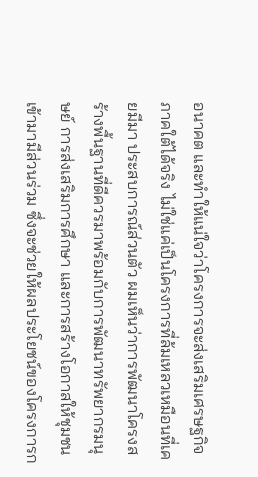อนาคต และทำให้แน่ใจว่าโครงการจะส่งเสริมเศรษฐกิจภาคใต้ได้จริง ไม่ใช่แค่เป็นโครงการที่ล้มเหลวเหมือนที่เคยมีมา ประสบการณ์ส่วนตัว ผมเห็นว่าการพัฒนาโครงสร้างพื้นฐานที่ดีควรมาพร้อมกับการพัฒนาทรัพยากรมนุษย์ การส่งเสริมการศึกษา และการสร้างโอกาสให้ชุมชนเข้ามามีส่วนร่วม ซึ่งจะช่วยให้ผลประโยชน์ของโครงการก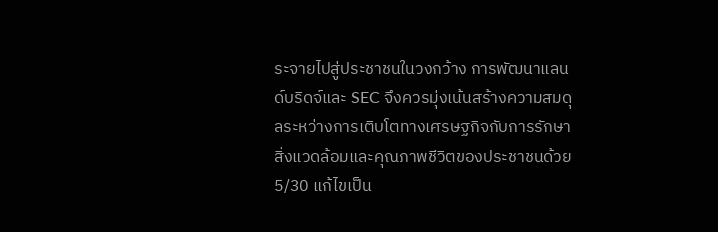ระจายไปสู่ประชาชนในวงกว้าง การพัฒนาแลนด์บริดจ์และ SEC จึงควรมุ่งเน้นสร้างความสมดุลระหว่างการเติบโตทางเศรษฐกิจกับการรักษาสิ่งแวดล้อมและคุณภาพชีวิตของประชาชนด้วย
5/30 แก้ไขเป็น